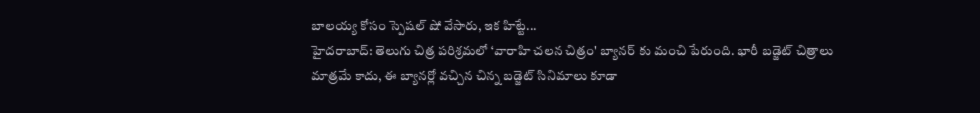బాలయ్య కోసం స్పెషల్ షో వేసారు, ఇక హిట్టే...
హైదరాబాద్: తెలుగు చిత్ర పరిశ్రమలో ‘వారాహి చలన చిత్రం' బ్యానర్ కు మంచి పేరుంది. భారీ బడ్జెట్ చిత్రాలు మాత్రమే కాదు, ఈ బ్యానర్లో వచ్చిన చిన్న బడ్జెట్ సినిమాలు కూడా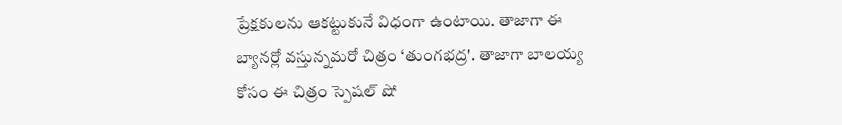ప్రేక్షకులను ఆకట్టుకునే విధంగా ఉంటాయి. తాజాగా ఈ బ్యానర్లో వస్తున్నమరో చిత్రం ‘తుంగభద్ర'. తాజాగా బాలయ్య కోసం ఈ చిత్రం స్పెషల్ షో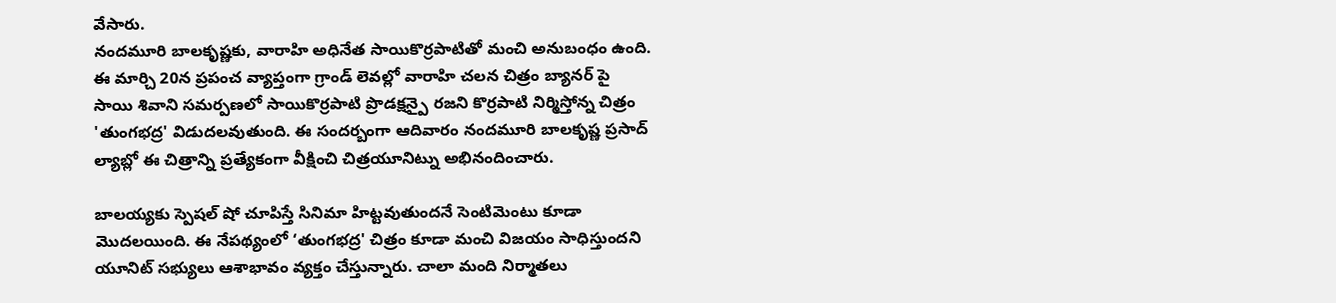వేసారు.
నందమూరి బాలకృష్ణకు, వారాహి అధినేత సాయికొర్రపాటితో మంచి అనుబంధం ఉంది. ఈ మార్చి 20న ప్రపంచ వ్యాప్తంగా గ్రాండ్ లెవల్లో వారాహి చలన చిత్రం బ్యానర్ పై సాయి శివాని సమర్పణలో సాయికొర్రపాటి ప్రొడక్షన్పై రజని కొర్రపాటి నిర్మిస్తోన్న చిత్రం 'తుంగభద్ర' విడుదలవుతుంది. ఈ సందర్బంగా ఆదివారం నందమూరి బాలకృష్ణ ప్రసాద్ ల్యాబ్లో ఈ చిత్రాన్ని ప్రత్యేకంగా వీక్షించి చిత్రయూనిట్ను అభినందించారు.

బాలయ్యకు స్పెషల్ షో చూపిస్తే సినిమా హిట్టవుతుందనే సెంటిమెంటు కూడా మొదలయింది. ఈ నేపథ్యంలో ‘తుంగభద్ర' చిత్రం కూడా మంచి విజయం సాధిస్తుందని యూనిట్ సభ్యులు ఆశాభావం వ్యక్తం చేస్తున్నారు. చాలా మంది నిర్మాతలు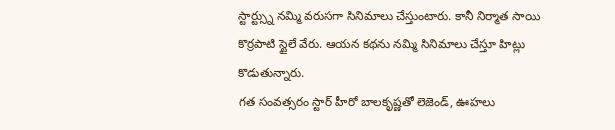స్టార్ట్స్ను నమ్మి వరుసగా సినిమాలు చేస్తుంటారు. కానీ నిర్మాత సాయి కొర్రపాటి స్టైలే వేరు. ఆయన కథను నమ్మి సినిమాలు చేస్తూ హిట్లు కొడుతున్నారు.
గత సంవత్సరం స్టార్ హీరో బాలకృష్ణతో లెజెండ్, ఊహలు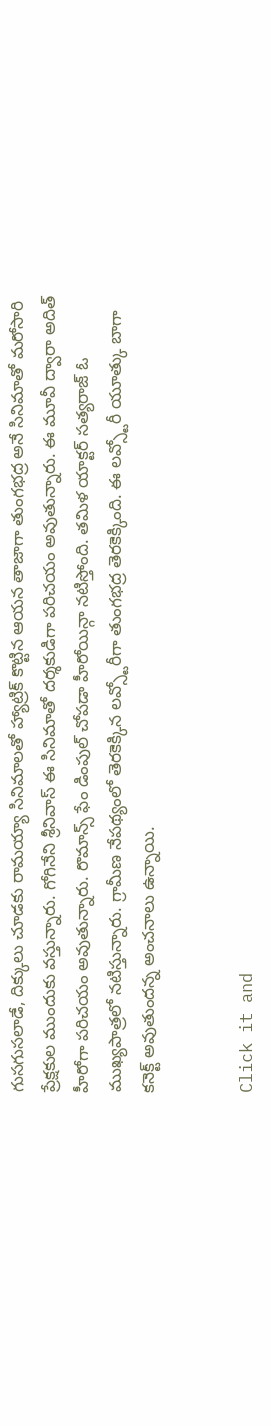గుసగుసలాడే, దిక్కులు చూడకు రామయ్యా సినిమాలతో హ్యాట్రిక్ కొట్టిన ఆయన తాజాగా తుంగభద్ర అనే సినిమాతో మరోసారి ప్రేక్షకుల ముందుకు వస్తున్నారు. గోగినేని శ్రీనివాస్ ఈ సినిమాతో దర్శకుడిగా పరిచయం అవుతున్నారు. ఈ మూవీ ద్వారా అదిత్ హీరోగా పరిచయం అవుతున్నారు. రొమాన్స్ ఫేం డింపుల్ చోపడా హీరోయిన్గా నటిస్తోంది. తమిళ యాక్టర్ సత్యరాజ్ ఓ ముఖ్యపాత్రలో నటిస్తున్నారు. గ్రామీణ నేపథ్యంలో తెరకెక్కిన లవ్స్టోరీగా తుంగభద్ర తెరకెక్కింది. ఈ లవ్స్టోరీ యూత్కు బాగా కనెక్ట్ అవుతుందన్న అంచనాలు ఉన్నాయి.


Click it and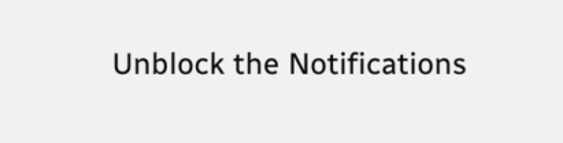Unblock the Notifications